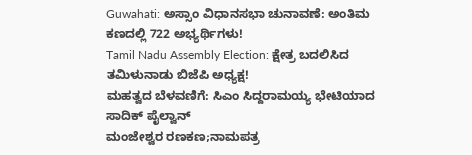Guwahati: ಅಸ್ಸಾಂ ವಿಧಾನಸಭಾ ಚುನಾವಣೆ: ಅಂತಿಮ ಕಣದಲ್ಲಿ 722 ಅಭ್ಯರ್ಥಿಗಳು!
Tamil Nadu Assembly Election: ಕ್ಷೇತ್ರ ಬದಲಿಸಿದ ತಮಿಳುನಾಡು ಬಿಜೆಪಿ ಅಧ್ಯಕ್ಷ!
ಮಹತ್ವದ ಬೆಳವಣಿಗೆ: ಸಿಎಂ ಸಿದ್ದರಾಮಯ್ಯ ಭೇಟಿಯಾದ ಸಾದಿಕ್ ಪೈಲ್ವಾನ್
ಮಂಜೇಶ್ವರ ರಣಕಣ;ನಾಮಪತ್ರ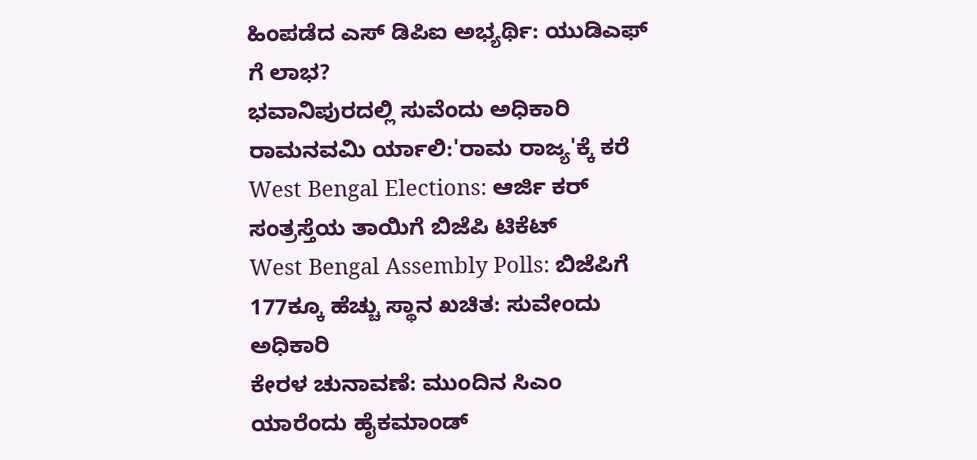ಹಿಂಪಡೆದ ಎಸ್ ಡಿಪಿಐ ಅಭ್ಯರ್ಥಿ: ಯುಡಿಎಫ್ ಗೆ ಲಾಭ?
ಭವಾನಿಪುರದಲ್ಲಿ ಸುವೆಂದು ಅಧಿಕಾರಿ ರಾಮನವಮಿ ರ್ಯಾಲಿ:'ರಾಮ ರಾಜ್ಯ'ಕ್ಕೆ ಕರೆ
West Bengal Elections: ಆರ್ಜಿ ಕರ್ ಸಂತ್ರಸ್ತೆಯ ತಾಯಿಗೆ ಬಿಜೆಪಿ ಟಿಕೆಟ್
West Bengal Assembly Polls: ಬಿಜೆಪಿಗೆ 177ಕ್ಕೂ ಹೆಚ್ಚು ಸ್ಥಾನ ಖಚಿತ: ಸುವೇಂದು ಅಧಿಕಾರಿ
ಕೇರಳ ಚುನಾವಣೆ: ಮುಂದಿನ ಸಿಎಂ ಯಾರೆಂದು ಹೈಕಮಾಂಡ್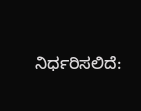ನಿರ್ಧರಿಸಲಿದೆ: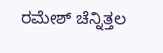ರಮೇಶ್ ಚೆನ್ನಿತ್ತಲ